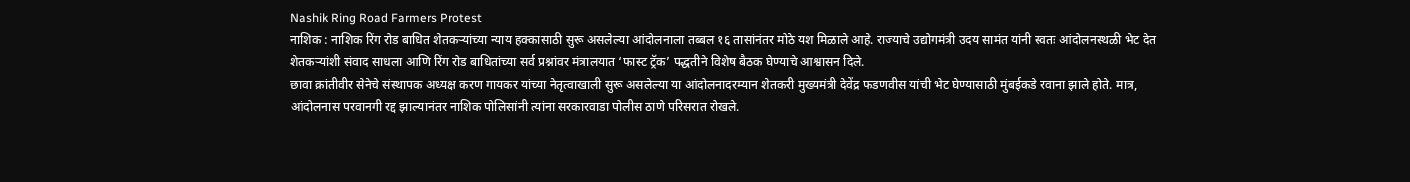Nashik Ring Road Farmers Protest
नाशिक : नाशिक रिंग रोड बाधित शेतकऱ्यांच्या न्याय हक्कासाठी सुरू असलेल्या आंदोलनाला तब्बल १६ तासांनंतर मोठे यश मिळाले आहे. राज्याचे उद्योगमंत्री उदय सामंत यांनी स्वतः आंदोलनस्थळी भेट देत शेतकऱ्यांशी संवाद साधला आणि रिंग रोड बाधितांच्या सर्व प्रश्नांवर मंत्रालयात ‘फास्ट ट्रॅक’ पद्धतीने विशेष बैठक घेण्याचे आश्वासन दिले.
छावा क्रांतीवीर सेनेचे संस्थापक अध्यक्ष करण गायकर यांच्या नेतृत्वाखाली सुरू असलेल्या या आंदोलनादरम्यान शेतकरी मुख्यमंत्री देवेंद्र फडणवीस यांची भेट घेण्यासाठी मुंबईकडे रवाना झाले होते. मात्र, आंदोलनास परवानगी रद्द झाल्यानंतर नाशिक पोलिसांनी त्यांना सरकारवाडा पोलीस ठाणे परिसरात रोखले.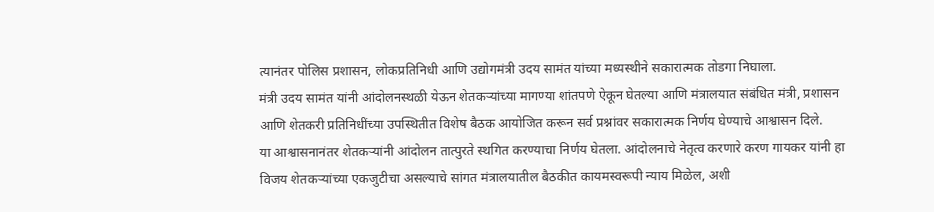त्यानंतर पोलिस प्रशासन, लोकप्रतिनिधी आणि उद्योगमंत्री उदय सामंत यांच्या मध्यस्थीने सकारात्मक तोडगा निघाला.
मंत्री उदय सामंत यांनी आंदोलनस्थळी येऊन शेतकऱ्यांच्या मागण्या शांतपणे ऐकून घेतल्या आणि मंत्रालयात संबंधित मंत्री, प्रशासन आणि शेतकरी प्रतिनिधींच्या उपस्थितीत विशेष बैठक आयोजित करून सर्व प्रश्नांवर सकारात्मक निर्णय घेण्याचे आश्वासन दिले.
या आश्वासनानंतर शेतकऱ्यांनी आंदोलन तात्पुरते स्थगित करण्याचा निर्णय घेतला. आंदोलनाचे नेतृत्व करणारे करण गायकर यांनी हा विजय शेतकऱ्यांच्या एकजुटीचा असल्याचे सांगत मंत्रालयातील बैठकीत कायमस्वरूपी न्याय मिळेल, अशी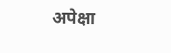अपेक्षा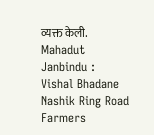व्यक्त केली.
Mahadut Janbindu : Vishal Bhadane Nashik Ring Road Farmers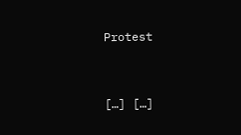Protest



[…] […]